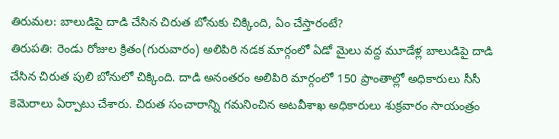తిరుమల: బాలుడిపై దాడి చేసిన చిరుత బోనుకు చిక్కింది, ఏం చేస్తారంటే?
తిరుపతి: రెండు రోజుల క్రితం(గురువారం) అలిపిరి నడక మార్గంలో ఏడో మైలు వద్ద మూడేళ్ల బాలుడిపై దాడి చేసిన చిరుత పులి బోనులో చిక్కింది. దాడి అనంతరం అలిపిరి మార్గంలో 150 ప్రాంతాల్లో అధికారులు సీసీ కెమెరాలు ఏర్పాటు చేశారు. చిరుత సంచారాన్ని గమనించిన అటవీశాఖ అధికారులు శుక్రవారం సాయంత్రం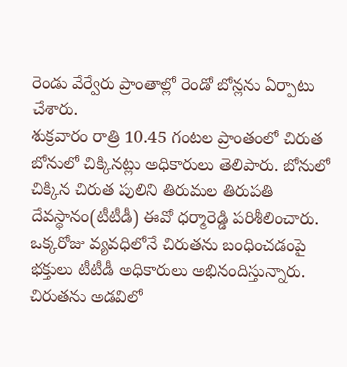రెండు వేర్వేరు ప్రాంతాల్లో రెండో బోన్లను ఏర్పాటు చేశారు.
శుక్రవారం రాత్రి 10.45 గంటల ప్రాంతంలో చిరుత బోనులో చిక్కినట్లు అధికారులు తెలిపారు. బోనులో చిక్కిన చిరుత పులిని తిరుమల తిరుపతి దేవస్థానం(టీటీడీ) ఈవో ధర్మారెడ్డి పరిశీలించారు. ఒక్కరోజు వ్యవధిలోనే చిరుతను బంధించడంపై భక్తులు టీటీడీ అధికారులు అభినందిస్తున్నారు. చిరుతను అడవిలో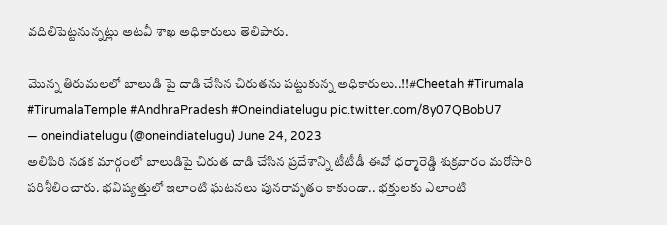వదిలిపెట్టనున్నట్లు అటవీ శాఖ అధికారులు తెలిపారు.

మొన్న తిరుమలలో బాలుడి పై దాడి చేసిన చిరుతను పట్టుకున్న అధికారులు..!!#Cheetah #Tirumala #TirumalaTemple #AndhraPradesh #Oneindiatelugu pic.twitter.com/8y07QBobU7
— oneindiatelugu (@oneindiatelugu) June 24, 2023
అలిపిరి నడక మార్గంలో బాలుడిపై చిరుత దాడి చేసిన ప్రదేశాన్ని టీటీడీ ఈవో ధర్మారెడ్డి శుక్రవారం మరోసారి పరిశీలించారు. భవిష్యత్తులో ఇలాంటి ఘటనలు పునరావృతం కాకుండా.. భక్తులకు ఎలాంటి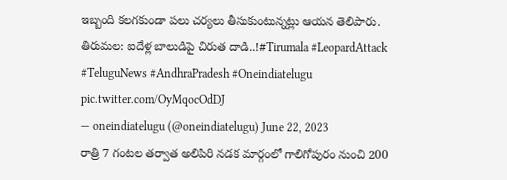ఇబ్బంది కలగకుండా పలు చర్యలు తీసుకుంటున్నట్లు ఆయన తెలిపారు.
తిరుమల: ఐదేళ్ల బాలుడిపై చిరుత దాడి..!#Tirumala #LeopardAttack #TeluguNews #AndhraPradesh #Oneindiatelugu pic.twitter.com/OyMqocOdDJ
— oneindiatelugu (@oneindiatelugu) June 22, 2023
రాత్రి 7 గంటల తర్వాత అలిపిరి నడక మార్గంలో గాలిగోపురం నుంచి 200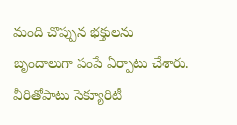మంది చొప్పున భక్తులను బృందాలుగా పంపే ఏర్పాటు చేశారు. వీరితోపాటు సెక్యూరిటీ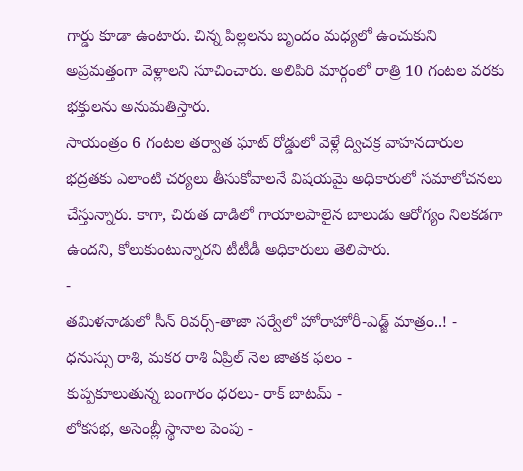గార్డు కూడా ఉంటారు. చిన్న పిల్లలను బృందం మధ్యలో ఉంచుకుని అప్రమత్తంగా వెళ్లాలని సూచించారు. అలిపిరి మార్గంలో రాత్రి 10 గంటల వరకు భక్తులను అనుమతిస్తారు.
సాయంత్రం 6 గంటల తర్వాత ఘాట్ రోడ్డులో వెళ్లే ద్విచక్ర వాహనదారుల భద్రతకు ఎలాంటి చర్యలు తీసుకోవాలనే విషయమై అధికారులో సమాలోచనలు చేస్తున్నారు. కాగా, చిరుత దాడిలో గాయాలపాలైన బాలుడు ఆరోగ్యం నిలకడగా ఉందని, కోలుకుంటున్నారని టీటీడీ అధికారులు తెలిపారు.
-
తమిళనాడులో సీన్ రివర్స్-తాజా సర్వేలో హోరాహోరీ-ఎడ్జ్ మాత్రం..! -
ధనుస్సు రాశి, మకర రాశి ఏప్రిల్ నెల జాతక ఫలం -
కుప్పకూలుతున్న బంగారం ధరలు- రాక్ బాటమ్ -
లోకసభ, అసెంబ్లీ స్థానాల పెంపు -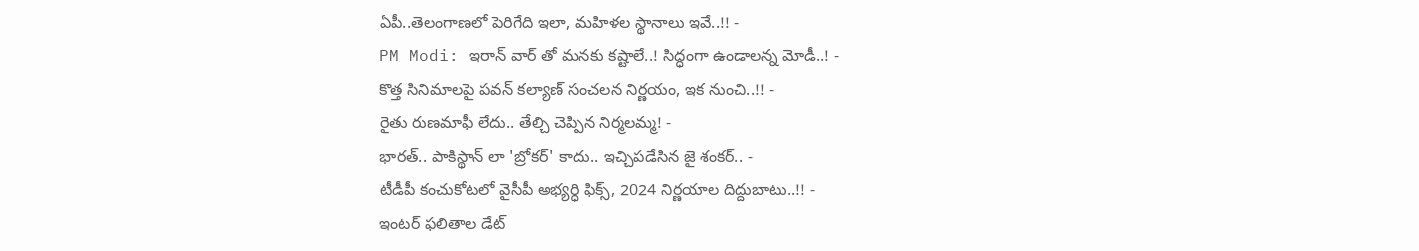ఏపీ..తెలంగాణలో పెరిగేది ఇలా, మహిళల స్థానాలు ఇవే..!! -
PM Modi: ఇరాన్ వార్ తో మనకు కష్టాలే..! సిద్ధంగా ఉండాలన్న మోడీ..! -
కొత్త సినిమాలపై పవన్ కల్యాణ్ సంచలన నిర్ణయం, ఇక నుంచి..!! -
రైతు రుణమాఫీ లేదు.. తేల్చి చెప్పిన నిర్మలమ్మ! -
భారత్.. పాకిస్థాన్ లా 'బ్రోకర్' కాదు.. ఇచ్చిపడేసిన జై శంకర్.. -
టీడీపీ కంచుకోటలో వైసీపీ అభ్యర్ధి ఫిక్స్, 2024 నిర్ణయాల దిద్దుబాటు..!! -
ఇంటర్ ఫలితాల డేట్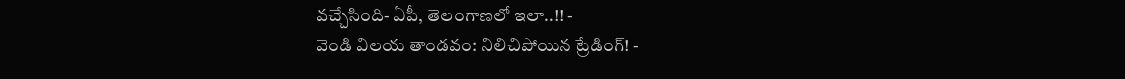వచ్చేసింది- ఏపీ, తెలంగాణలో ఇలా..!! -
వెండి విలయ తాండవం: నిలిచిపోయిన ట్రేడింగ్! -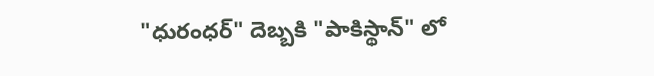"ధురంధర్" దెబ్బకి "పాకిస్థాన్" లో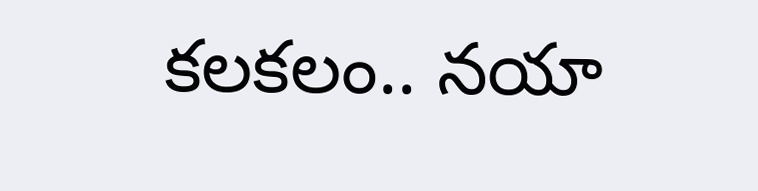కలకలం.. నయా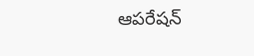ఆపరేషన్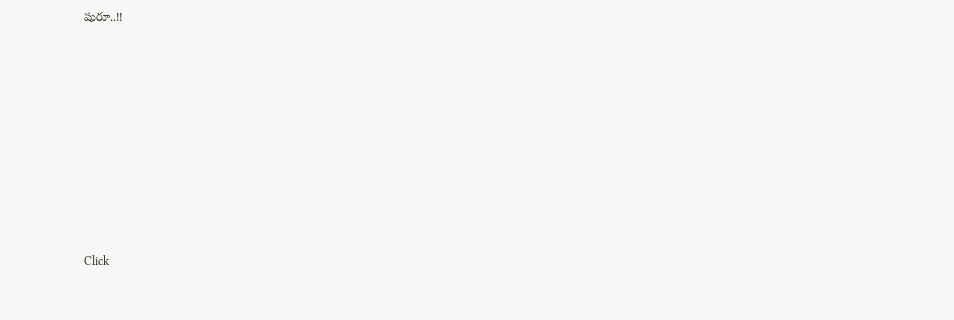షురూ..!!












Click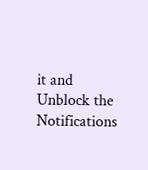it and Unblock the Notifications